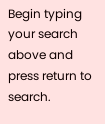Begin typing your search above and press return to search.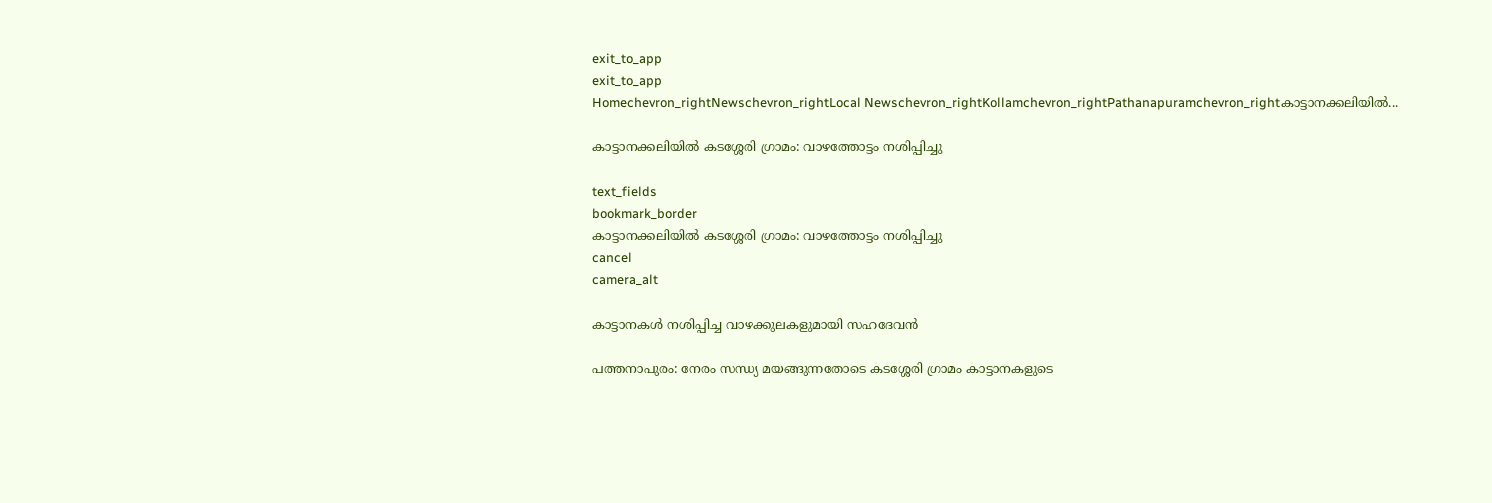exit_to_app
exit_to_app
Homechevron_rightNewschevron_rightLocal Newschevron_rightKollamchevron_rightPathanapuramchevron_rightകാട്ടാനക്കലിയിൽ...

കാട്ടാനക്കലിയിൽ കടശ്ശേരി ഗ്രാമം: വാഴത്തോട്ടം നശിപ്പിച്ചു

text_fields
bookmark_border
കാട്ടാനക്കലിയിൽ കടശ്ശേരി ഗ്രാമം: വാഴത്തോട്ടം നശിപ്പിച്ചു
cancel
camera_alt

കാട്ടാനകൾ നശിപ്പിച്ച വാഴക്കുലകളുമായി സഹദേവൻ

പത്തനാപുരം: നേരം സന്ധ്യ മയങ്ങുന്നതോടെ കടശ്ശേരി ഗ്രാമം കാട്ടാനകളുടെ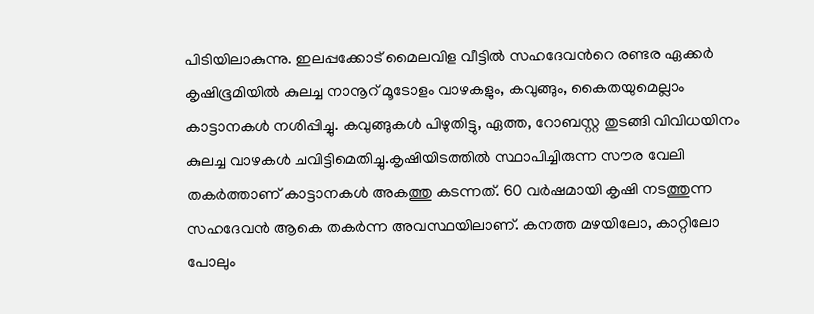പിടിയിലാകുന്നു. ഇലപ്പക്കോട് മൈലവിള വീട്ടിൽ സഹദേവന്‍റെ രണ്ടര ഏക്കർ കൃഷിഭൂമിയിൽ കുലച്ച നാനൂറ്‌ മൂടോളം വാഴകളും, കവുങ്ങും, കൈതയുമെല്ലാം കാട്ടാനകൾ നശിപ്പിച്ചു. കവുങ്ങുകൾ പിഴുതിട്ടു, ഏത്ത, റോബസ്റ്റ തുടങ്ങി വിവിധയിനം കുലച്ച വാഴകൾ ചവിട്ടിമെതിച്ചു.കൃഷിയിടത്തിൽ സ്ഥാപിച്ചിരുന്ന സൗര വേലി തകർത്താണ് കാട്ടാനകൾ അകത്തു കടന്നത്. 60 വർഷമായി കൃഷി നടത്തുന്ന സഹദേവൻ ആകെ തകർന്ന അവസ്ഥയിലാണ്. കനത്ത മഴയിലോ, കാറ്റിലോ പോലും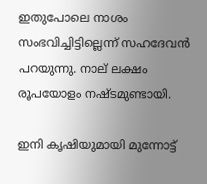ഇതുപോലെ നാശം സംഭവിച്ചിട്ടില്ലെന്ന് സഹദേവൻ പറയുന്നു. നാല് ലക്ഷം രൂപയോളം നഷ്ടമുണ്ടായി.

ഇനി കൃഷിയുമായി മുന്നോട്ട്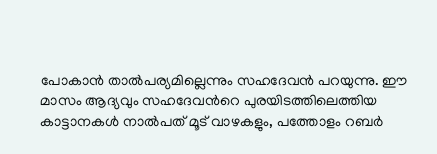പോകാൻ താൽപര്യമില്ലെന്നും സഹദേവൻ പറയുന്നു. ഈ മാസം ആദ്യവും സഹദേവന്‍റെ പുരയിടത്തിലെത്തിയ കാട്ടാനകൾ നാൽപത് മൂട് വാഴകളും, പത്തോളം റബർ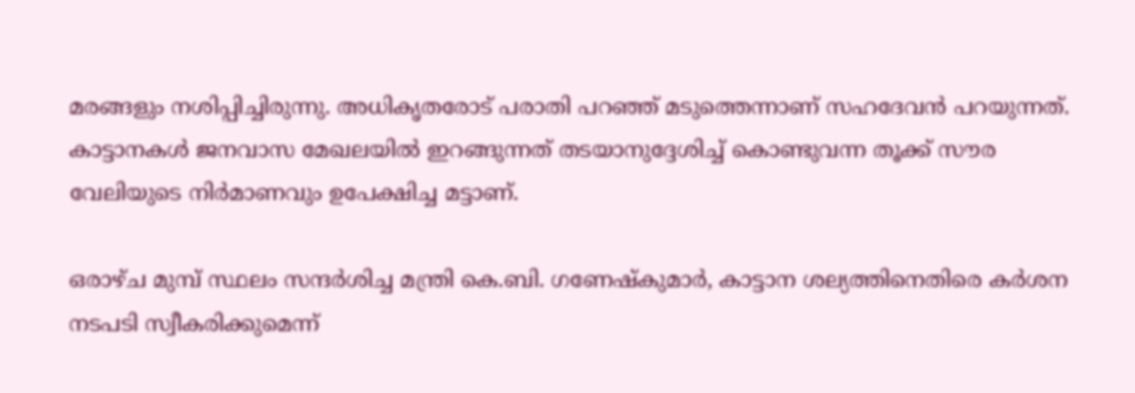മരങ്ങളും നശിപ്പിച്ചിരുന്നു. അധികൃതരോട് പരാതി പറഞ്ഞ് മടുത്തെന്നാണ് സഹദേവൻ പറയുന്നത്. കാട്ടാനകൾ ജനവാസ മേഖലയിൽ ഇറങ്ങുന്നത് തടയാനുദ്ദേശിച്ച് കൊണ്ടുവന്ന തൂക്ക് സൗര വേലിയുടെ നിർമാണവും ഉപേക്ഷിച്ച മട്ടാണ്.

ഒരാഴ്ച മുമ്പ് സ്ഥലം സന്ദർശിച്ച മന്ത്രി കെ.ബി. ഗണേഷ്‌കുമാർ, കാട്ടാന ശല്യത്തിനെതിരെ കർശന നടപടി സ്വീകരിക്കുമെന്ന്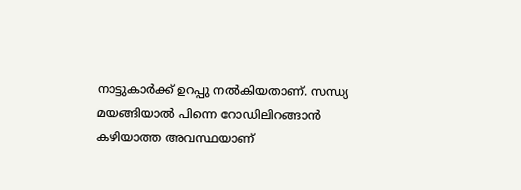നാട്ടുകാർക്ക് ഉറപ്പു നൽകിയതാണ്. സന്ധ്യ മയങ്ങിയാൽ പിന്നെ റോഡിലിറങ്ങാൻ കഴിയാത്ത അവസ്ഥയാണ്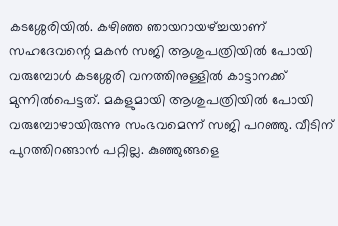കടശ്ശേരിയിൽ. കഴിഞ്ഞ ഞായറായഴ്ച്ചയാണ് സഹദേവന്റെ മകൻ സജി ആശുപത്രിയിൽ പോയി വരുമ്പോൾ കടശ്ശേരി വനത്തിനുള്ളിൽ കാട്ടാനക്ക് മുന്നിൽപെട്ടത്. മകളുമായി ആശുപത്രിയിൽ പോയി വരുമ്പോഴായിരുന്നു സംഭവമെന്ന് സജി പറഞ്ഞു. വീടിന് പുറത്തിറങ്ങാൻ പറ്റില്ല. കുഞ്ഞുങ്ങളെ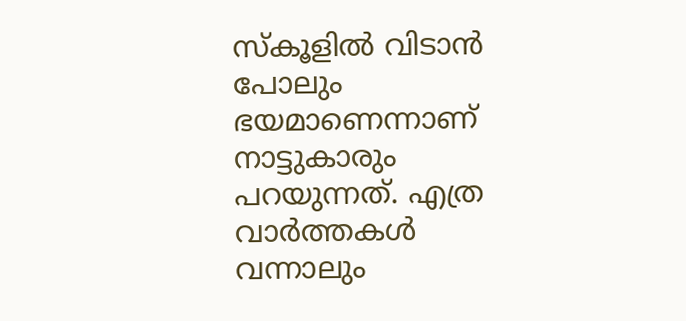സ്കൂളിൽ വിടാൻ പോലും ഭയമാണെന്നാണ് നാട്ടുകാരും പറയുന്നത്. എത്ര വാർത്തകൾ വന്നാലും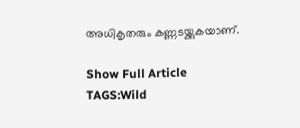അധികൃതരും കണ്ണടയ്ക്കുകയാണ്.

Show Full Article
TAGS:Wild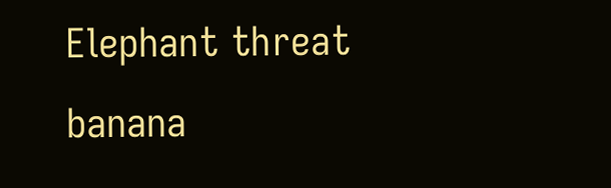Elephant threat banana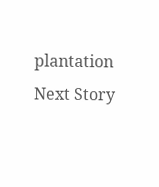plantation
Next Story